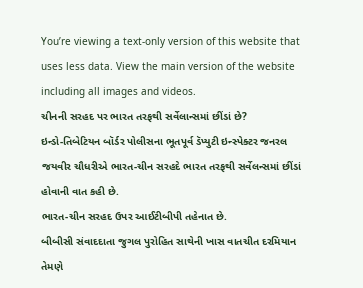You’re viewing a text-only version of this website that uses less data. View the main version of the website including all images and videos.
ચીનની સરહદ પર ભારત તરફથી સર્વેલાન્સમાં છીંડાં છે?
ઇન્ડો-તિબેટિયન બૉર્ડર પોલીસના ભૂતપૂર્વ ડૅપ્યુટી ઇન્સ્પેક્ટર જનરલ જયવીર ચૌધરીએ ભારત-ચીન સરહદે ભારત તરફથી સર્વેલન્સમાં છીંડાં હોવાની વાત કહી છે.
ભારત-ચીન સરહદ ઉપર આઈટીબીપી તહેનાત છે.
બીબીસી સંવાદદાતા જુગલ પુરોહિત સાથેની ખાસ વાતચીત દરમિયાન તેમણે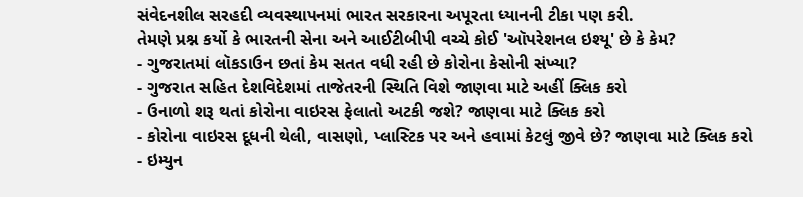સંવેદનશીલ સરહદી વ્યવસ્થાપનમાં ભારત સરકારના અપૂરતા ધ્યાનની ટીકા પણ કરી.
તેમણે પ્રશ્ન કર્યો કે ભારતની સેના અને આઈટીબીપી વચ્ચે કોઈ 'ઑપરેશનલ ઇશ્યૂ' છે કે કેમ?
- ગુજરાતમાં લૉકડાઉન છતાં કેમ સતત વધી રહી છે કોરોના કેસોની સંખ્યા?
- ગુજરાત સહિત દેશવિદેશમાં તાજેતરની સ્થિતિ વિશે જાણવા માટે અહીં ક્લિક કરો
- ઉનાળો શરૂ થતાં કોરોના વાઇરસ ફેલાતો અટકી જશે? જાણવા માટે ક્લિક કરો
- કોરોના વાઇરસ દૂધની થેલી, વાસણો, પ્લાસ્ટિક પર અને હવામાં કેટલું જીવે છે? જાણવા માટે ક્લિક કરો
- ઇમ્યુન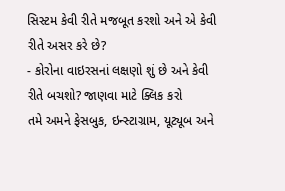સિસ્ટમ કેવી રીતે મજબૂત કરશો અને એ કેવી રીતે અસર કરે છે?
- કોરોના વાઇરસનાં લક્ષણો શું છે અને કેવી રીતે બચશો? જાણવા માટે ક્લિક કરો
તમે અમને ફેસબુક, ઇન્સ્ટાગ્રામ, યૂટ્યૂબ અને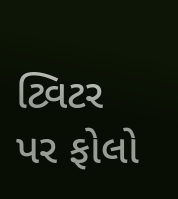ટ્વિટર પર ફોલો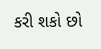કરી શકો છો